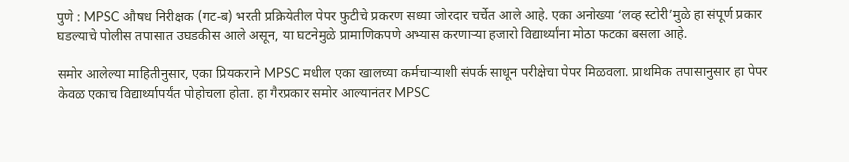पुणे : MPSC औषध निरीक्षक (गट-ब) भरती प्रक्रियेतील पेपर फुटीचे प्रकरण सध्या जोरदार चर्चेत आले आहे. एका अनोख्या ‘लव्ह स्टोरी’मुळे हा संपूर्ण प्रकार घडल्याचे पोलीस तपासात उघडकीस आले असून, या घटनेमुळे प्रामाणिकपणे अभ्यास करणाऱ्या हजारो विद्यार्थ्यांना मोठा फटका बसला आहे.

समोर आलेल्या माहितीनुसार, एका प्रियकराने MPSC मधील एका खालच्या कर्मचाऱ्याशी संपर्क साधून परीक्षेचा पेपर मिळवला. प्राथमिक तपासानुसार हा पेपर केवळ एकाच विद्यार्थ्यापर्यंत पोहोचला होता. हा गैरप्रकार समोर आल्यानंतर MPSC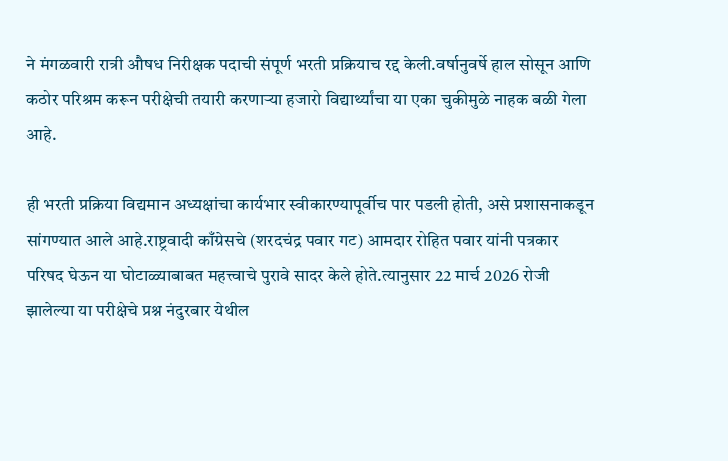ने मंगळवारी रात्री औषध निरीक्षक पदाची संपूर्ण भरती प्रक्रियाच रद्द केली.वर्षानुवर्षे हाल सोसून आणि कठोर परिश्रम करून परीक्षेची तयारी करणाऱ्या हजारो विद्यार्थ्यांचा या एका चुकीमुळे नाहक बळी गेला आहे.

ही भरती प्रक्रिया विद्यमान अध्यक्षांचा कार्यभार स्वीकारण्यापूर्वीच पार पडली होती, असे प्रशासनाकडून सांगण्यात आले आहे.राष्ट्रवादी काँग्रेसचे (शरदचंद्र पवार गट) आमदार रोहित पवार यांनी पत्रकार परिषद घेऊन या घोटाळ्याबाबत महत्त्वाचे पुरावे सादर केले होते.त्यानुसार 22 मार्च 2026 रोजी झालेल्या या परीक्षेचे प्रश्न नंदुरबार येथील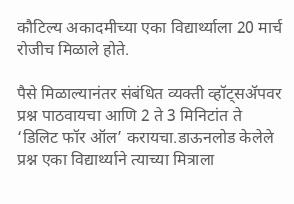कौटिल्य अकादमीच्या एका विद्यार्थ्याला 20 मार्च रोजीच मिळाले होते.

पैसे मिळाल्यानंतर संबंधित व्यक्ती व्हॉट्सॲपवर प्रश्न पाठवायचा आणि 2 ते 3 मिनिटांत ते ‘डिलिट फॉर ऑल’ करायचा.डाऊनलोड केलेले प्रश्न एका विद्यार्थ्याने त्याच्या मित्राला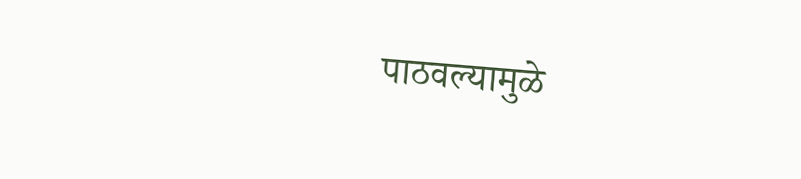पाठवल्यामुळे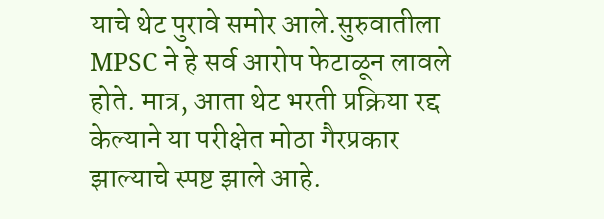याचे थेट पुरावे समोर आले.सुरुवातीला MPSC ने हे सर्व आरोप फेटाळून लावले होते. मात्र, आता थेट भरती प्रक्रिया रद्द केल्याने या परीक्षेत मोठा गैरप्रकार झाल्याचे स्पष्ट झाले आहे.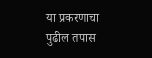या प्रकरणाचा पुढील तपास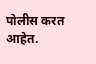पोलीस करत आहेत.